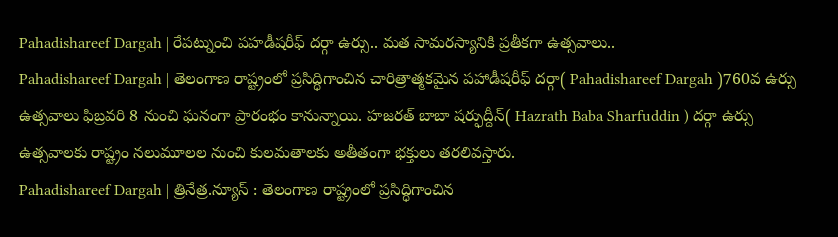Pahadishareef Dargah | రేపట్నుంచి పహడీషరీఫ్ దర్గా ఉర్సు.. మత సామరస్యానికి ప్రతీకగా ఉత్సవాలు..
Pahadishareef Dargah | తెలంగాణ రాష్ట్రంలో ప్రసిద్ధిగాంచిన చారిత్రాత్మకమైన పహాడీషరీఫ్ దర్గా( Pahadishareef Dargah )760వ ఉర్సు ఉత్సవాలు ఫిబ్రవరి 8 నుంచి ఘనంగా ప్రారంభం కానున్నాయి. హజరత్ బాబా షర్ఫుద్దీన్( Hazrath Baba Sharfuddin ) దర్గా ఉర్సు ఉత్సవాలకు రాష్ట్రం నలుమూలల నుంచి కులమతాలకు అతీతంగా భక్తులు తరలివస్తారు.
Pahadishareef Dargah | త్రినేత్ర.న్యూస్ : తెలంగాణ రాష్ట్రంలో ప్రసిద్ధిగాంచిన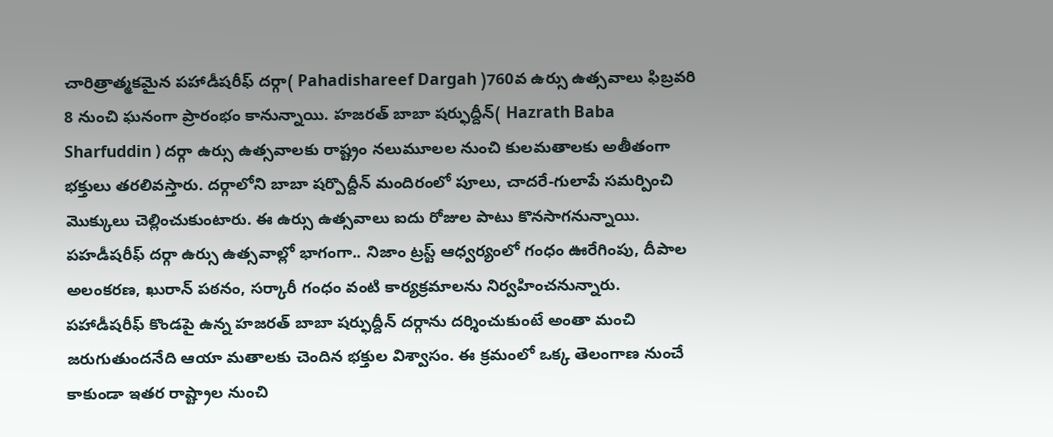చారిత్రాత్మకమైన పహాడీషరీఫ్ దర్గా( Pahadishareef Dargah )760వ ఉర్సు ఉత్సవాలు ఫిబ్రవరి 8 నుంచి ఘనంగా ప్రారంభం కానున్నాయి. హజరత్ బాబా షర్ఫుద్దీన్( Hazrath Baba Sharfuddin ) దర్గా ఉర్సు ఉత్సవాలకు రాష్ట్రం నలుమూలల నుంచి కులమతాలకు అతీతంగా భక్తులు తరలివస్తారు. దర్గాలోని బాబా షర్పొద్దీన్ మందిరంలో పూలు, చాదరే-గులాపే సమర్పించి మొక్కులు చెల్లించుకుంటారు. ఈ ఉర్సు ఉత్సవాలు ఐదు రోజుల పాటు కొనసాగనున్నాయి. పహడీషరీఫ్ దర్గా ఉర్సు ఉత్సవాల్లో భాగంగా.. నిజాం ట్రస్ట్ ఆధ్వర్యంలో గంధం ఊరేగింపు, దీపాల అలంకరణ, ఖురాన్ పఠనం, సర్కారీ గంధం వంటి కార్యక్రమాలను నిర్వహించనున్నారు.
పహాడీషరీఫ్ కొండపై ఉన్న హజరత్ బాబా షర్ఫుద్దీన్ దర్గాను దర్శించుకుంటే అంతా మంచి జరుగుతుందనేది ఆయా మతాలకు చెందిన భక్తుల విశ్వాసం. ఈ క్రమంలో ఒక్క తెలంగాణ నుంచే కాకుండా ఇతర రాష్ట్రాల నుంచి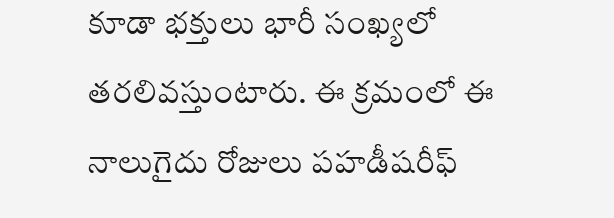కూడా భక్తులు భారీ సంఖ్యలో తరలివస్తుంటారు. ఈ క్రమంలో ఈ నాలుగైదు రోజులు పహడీషరీఫ్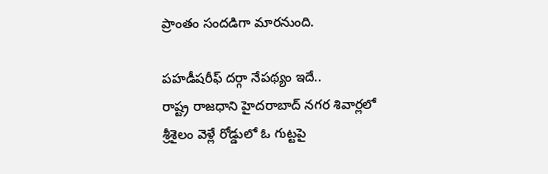ప్రాంతం సందడిగా మారనుంది.

పహడీషరీఫ్ దర్గా నేపథ్యం ఇదే..
రాష్ట్ర రాజధాని హైదరాబాద్ నగర శివార్లలో శ్రీశైలం వెళ్లే రోడ్డులో ఓ గుట్టపై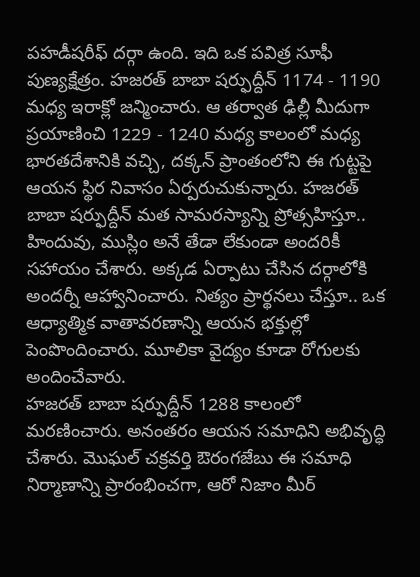పహడీషరీఫ్ దర్గా ఉంది. ఇది ఒక పవిత్ర సూఫీ పుణ్యక్షేత్రం. హజరత్ బాబా షర్ఫుద్దీన్ 1174 - 1190 మధ్య ఇరాక్లో జన్మించారు. ఆ తర్వాత ఢిల్లీ మీదుగా ప్రయాణించి 1229 - 1240 మధ్య కాలంలో మధ్య భారతదేశానికి వచ్చి, దక్కన్ ప్రాంతంలోని ఈ గుట్టపై ఆయన స్థిర నివాసం ఏర్పరుచుకున్నారు. హజరత్ బాబా షర్ఫుద్దీన్ మత సామరస్యాన్ని ప్రోత్సహిస్తూ.. హిందువు, ముస్లిం అనే తేడా లేకుండా అందరికీ సహాయం చేశారు. అక్కడ ఏర్పాటు చేసిన దర్గాలోకి అందర్నీ ఆహ్వానించారు. నిత్యం ప్రార్థనలు చేస్తూ.. ఒక ఆధ్యాత్మిక వాతావరణాన్ని ఆయన భక్తుల్లో పెంపొందించారు. మూలికా వైద్యం కూడా రోగులకు అందించేవారు.
హజరత్ బాబా షర్ఫుద్దీన్ 1288 కాలంలో మరణించారు. అనంతరం ఆయన సమాధిని అభివృద్ధి చేశారు. మొఘల్ చక్రవర్తి ఔరంగజేబు ఈ సమాధి నిర్మాణాన్ని ప్రారంభించగా, ఆరో నిజాం మీర్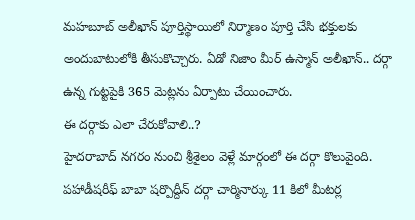మహబూబ్ అలీఖాన్ పూర్తిస్థాయిలో నిర్మాణం పూర్తి చేసి భక్తులకు అందుబాటులోకి తీసుకొచ్చారు. ఏడో నిజాం మీర్ ఉస్మాన్ అలీఖాన్.. దర్గా ఉన్న గుట్టపైకి 365 మెట్లను ఏర్పాటు చేయించారు.
ఈ దర్గాకు ఎలా చేరుకోవాలి..?
హైదరాబాద్ నగరం నుంచి శ్రీశైలం వెళ్లే మార్గంలో ఈ దర్గా కొలువైంది. పహాడీషరీఫ్ బాబా షర్పొద్దీన్ దర్గా చార్మినార్కు 11 కిలో మీటర్ల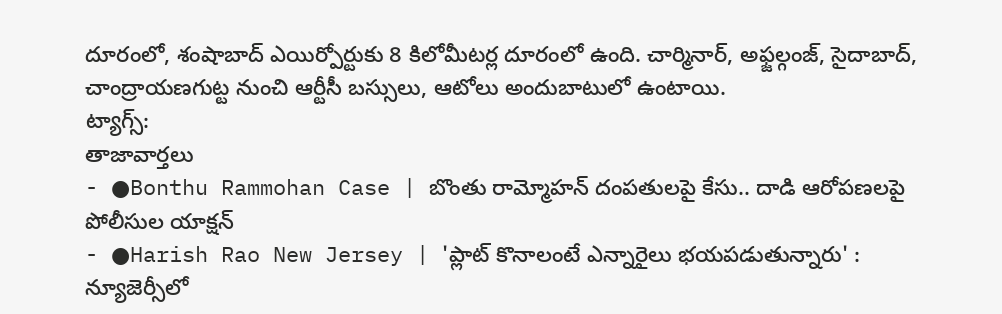దూరంలో, శంషాబాద్ ఎయిర్పోర్టుకు 8 కిలోమీటర్ల దూరంలో ఉంది. చార్మినార్, అఫ్జల్గంజ్, సైదాబాద్, చాంద్రాయణగుట్ట నుంచి ఆర్టీసీ బస్సులు, ఆటోలు అందుబాటులో ఉంటాయి.
ట్యాగ్స్:
తాజావార్తలు
- ●Bonthu Rammohan Case | బొంతు రామ్మోహన్ దంపతులపై కేసు.. దాడి ఆరోపణలపై పోలీసుల యాక్షన్
- ●Harish Rao New Jersey | 'ప్లాట్ కొనాలంటే ఎన్నారైలు భయపడుతున్నారు' : న్యూజెర్సీలో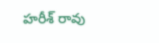హరీశ్ రావు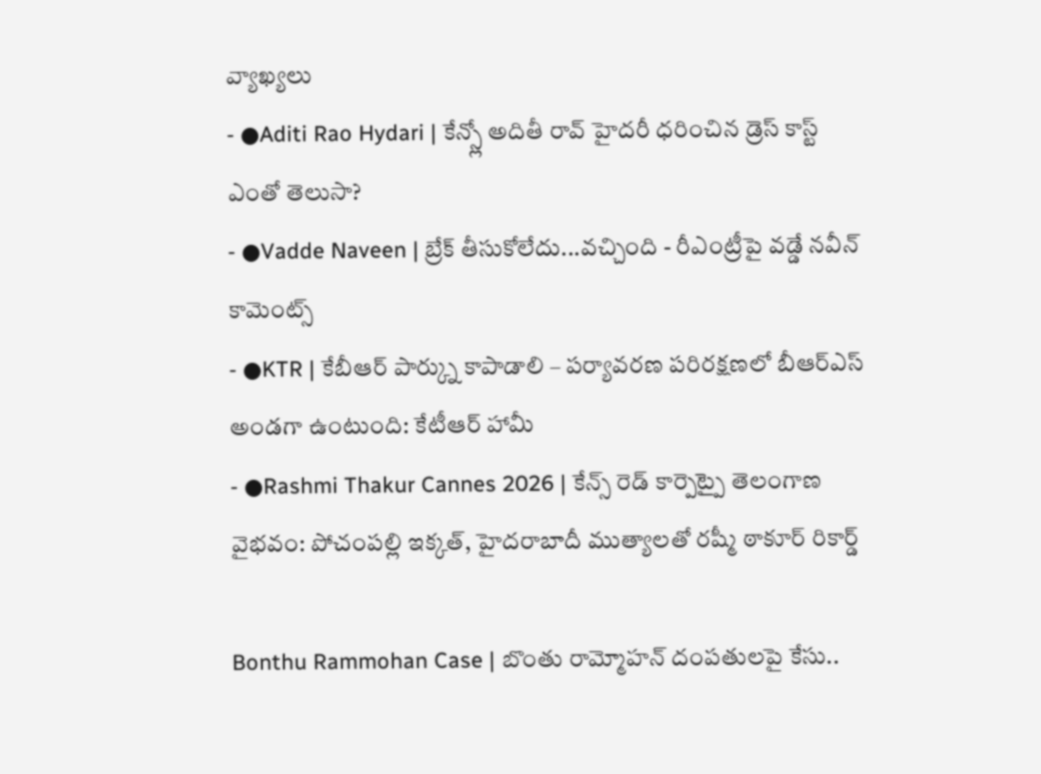వ్యాఖ్యలు
- ●Aditi Rao Hydari | కేన్స్లో అదితీ రావ్ హైదరీ ధరించిన డ్రెస్ కాస్ట్ ఎంతో తెలుసా?
- ●Vadde Naveen | బ్రేక్ తీసుకోలేదు...వచ్చింది - రీఎంట్రీపై వడ్డే నవీన్ కామెంట్స్
- ●KTR | కేబీఆర్ పార్క్ను కాపాడాలి – పర్యావరణ పరిరక్షణలో బీఆర్ఎస్ అండగా ఉంటుంది: కేటీఆర్ హామీ
- ●Rashmi Thakur Cannes 2026 | కేన్స్ రెడ్ కార్పెట్పై తెలంగాణ వైభవం: పోచంపల్లి ఇక్కత్, హైదరాబాదీ ముత్యాలతో రష్మీ ఠాకూర్ రికార్డ్

Bonthu Rammohan Case | బొంతు రామ్మోహన్ దంపతులపై కేసు..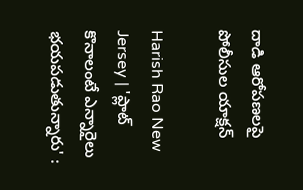దాడి ఆరోపణలపై పోలీసుల యాక్షన్

Harish Rao New Jersey | 'ప్లాట్ కొనాలంటే ఎన్నారైలు భయపడుతున్నారు' :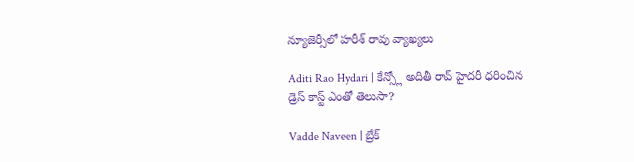న్యూజెర్సీలో హరీశ్ రావు వ్యాఖ్యలు

Aditi Rao Hydari | కేన్స్లో అదితీ రావ్ హైదరీ ధరించిన డ్రెస్ కాస్ట్ ఎంతో తెలుసా?

Vadde Naveen | బ్రేక్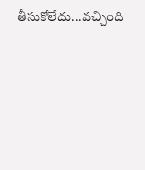తీసుకోలేదు...వచ్చింది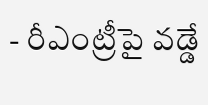- రీఎంట్రీపై వడ్డే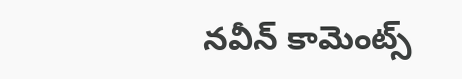నవీన్ కామెంట్స్